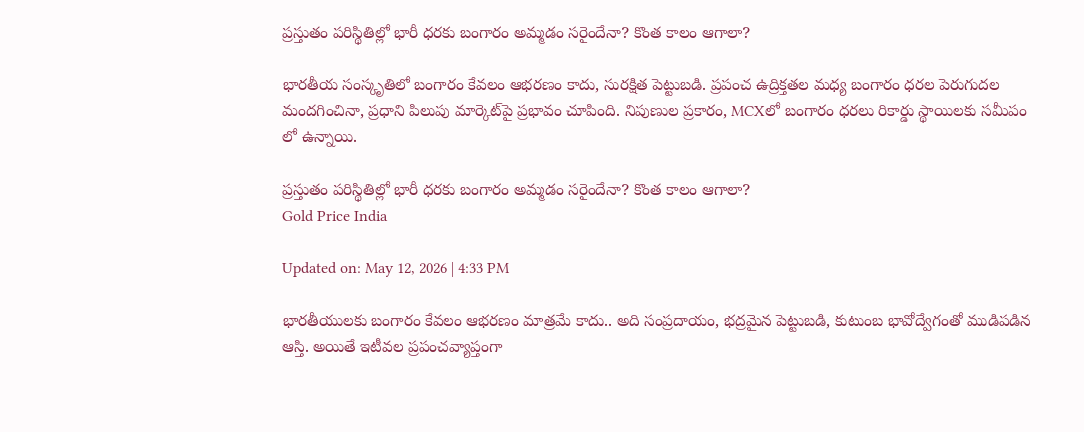ప్రస్తుతం పరిస్థితిల్లో భారీ ధరకు బంగారం అమ్మడం సరైందేనా? కొంత కాలం ఆగాలా?

భారతీయ సంస్కృతిలో బంగారం కేవలం ఆభరణం కాదు, సురక్షిత పెట్టుబడి. ప్రపంచ ఉద్రిక్తతల మధ్య బంగారం ధరల పెరుగుదల మందగించినా, ప్రధాని పిలుపు మార్కెట్‌పై ప్రభావం చూపింది. నిపుణుల ప్రకారం, MCXలో బంగారం ధరలు రికార్డు స్థాయిలకు సమీపం లో ఉన్నాయి.

ప్రస్తుతం పరిస్థితిల్లో భారీ ధరకు బంగారం అమ్మడం సరైందేనా? కొంత కాలం ఆగాలా?
Gold Price India

Updated on: May 12, 2026 | 4:33 PM

భారతీయులకు బంగారం కేవలం ఆభరణం మాత్రమే కాదు.. అది సంప్రదాయం, భద్రమైన పెట్టుబడి, కుటుంబ భావోద్వేగంతో ముడిపడిన ఆస్తి. అయితే ఇటీవల ప్రపంచవ్యాప్తంగా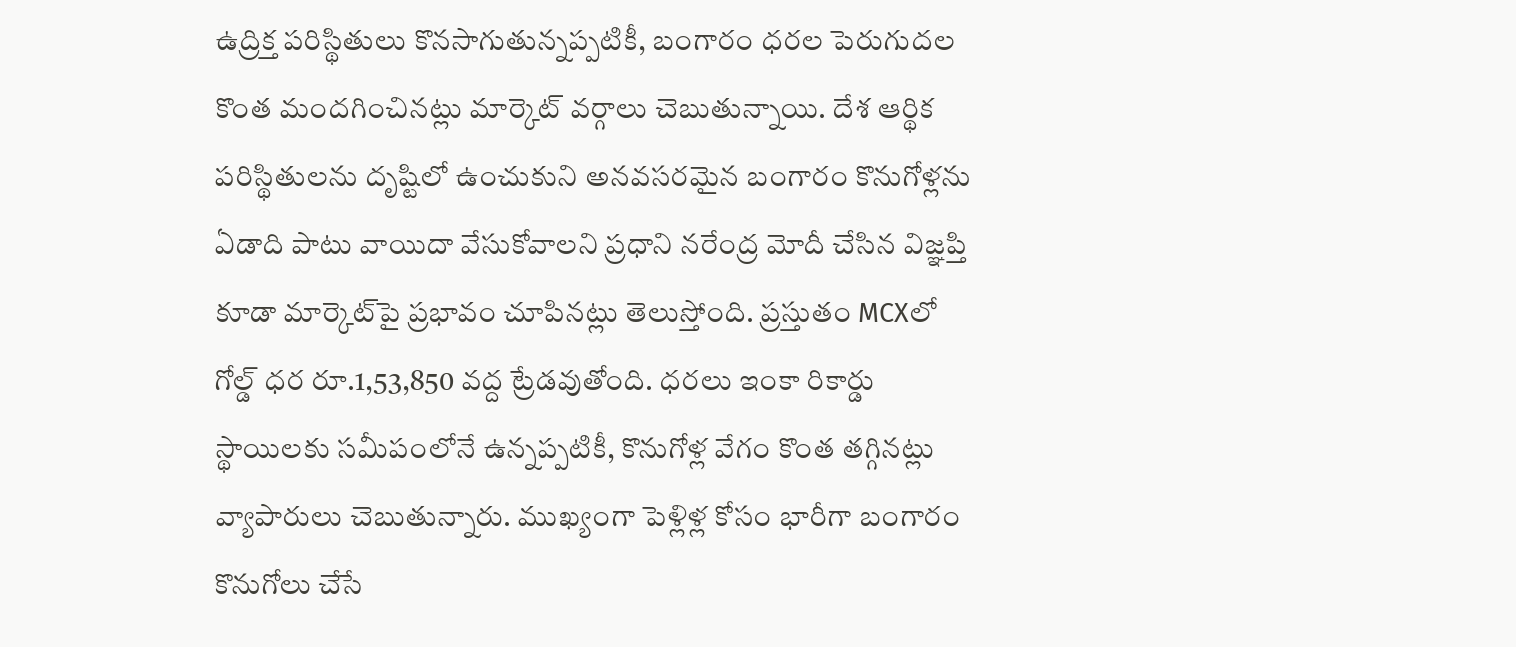ఉద్రిక్త పరిస్థితులు కొనసాగుతున్నప్పటికీ, బంగారం ధరల పెరుగుదల కొంత మందగించినట్లు మార్కెట్ వర్గాలు చెబుతున్నాయి. దేశ ఆర్థిక పరిస్థితులను దృష్టిలో ఉంచుకుని అనవసరమైన బంగారం కొనుగోళ్లను ఏడాది పాటు వాయిదా వేసుకోవాలని ప్రధాని నరేంద్ర మోదీ చేసిన విజ్ఞప్తి కూడా మార్కెట్‌పై ప్రభావం చూపినట్లు తెలుస్తోంది. ప్రస్తుతం MCXలో గోల్డ్ ధర రూ.1,53,850 వద్ద ట్రేడవుతోంది. ధరలు ఇంకా రికార్డు స్థాయిలకు సమీపంలోనే ఉన్నప్పటికీ, కొనుగోళ్ల వేగం కొంత తగ్గినట్లు వ్యాపారులు చెబుతున్నారు. ముఖ్యంగా పెళ్లిళ్ల కోసం భారీగా బంగారం కొనుగోలు చేసే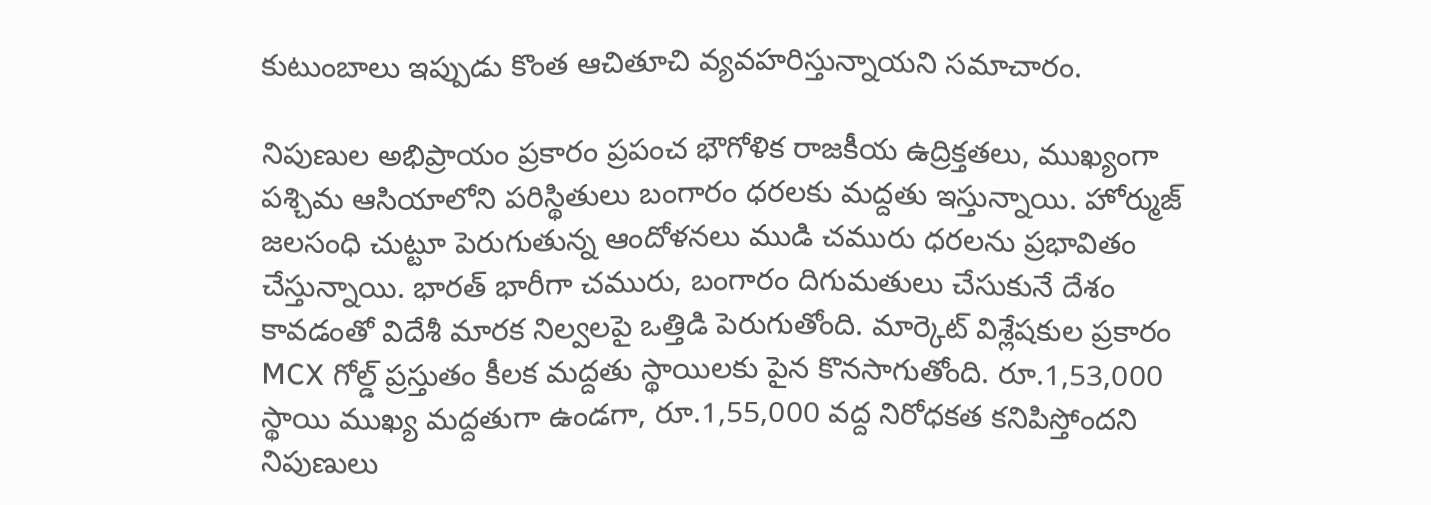కుటుంబాలు ఇప్పుడు కొంత ఆచితూచి వ్యవహరిస్తున్నాయని సమాచారం.

నిపుణుల అభిప్రాయం ప్రకారం ప్రపంచ భౌగోళిక రాజకీయ ఉద్రిక్తతలు, ముఖ్యంగా పశ్చిమ ఆసియాలోని పరిస్థితులు బంగారం ధరలకు మద్దతు ఇస్తున్నాయి. హోర్ముజ్ జలసంధి చుట్టూ పెరుగుతున్న ఆందోళనలు ముడి చమురు ధరలను ప్రభావితం చేస్తున్నాయి. భారత్ భారీగా చమురు, బంగారం దిగుమతులు చేసుకునే దేశం కావడంతో విదేశీ మారక నిల్వలపై ఒత్తిడి పెరుగుతోంది. మార్కెట్ విశ్లేషకుల ప్రకారం MCX గోల్డ్ ప్రస్తుతం కీలక మద్దతు స్థాయిలకు పైన కొనసాగుతోంది. రూ.1,53,000 స్థాయి ముఖ్య మద్దతుగా ఉండగా, రూ.1,55,000 వద్ద నిరోధకత కనిపిస్తోందని నిపుణులు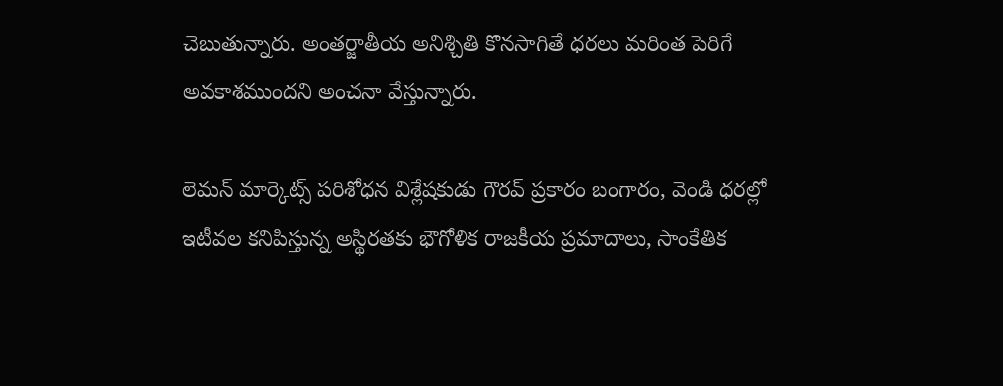చెబుతున్నారు. అంతర్జాతీయ అనిశ్చితి కొనసాగితే ధరలు మరింత పెరిగే అవకాశముందని అంచనా వేస్తున్నారు.

లెమన్ మార్కెట్స్ పరిశోధన విశ్లేషకుడు గౌరవ్‌ ప్రకారం బంగారం, వెండి ధరల్లో ఇటీవల కనిపిస్తున్న అస్థిరతకు భౌగోళిక రాజకీయ ప్రమాదాలు, సాంకేతిక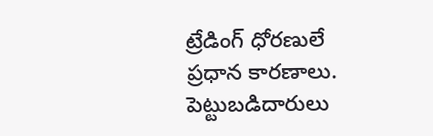ట్రేడింగ్ ధోరణులే ప్రధాన కారణాలు. పెట్టుబడిదారులు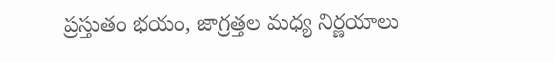ప్రస్తుతం భయం, జాగ్రత్తల మధ్య నిర్ణయాలు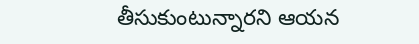తీసుకుంటున్నారని ఆయన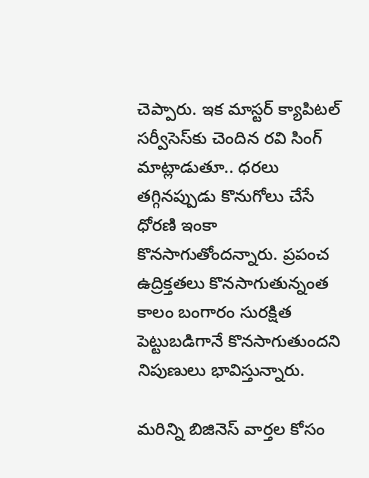చెప్పారు. ఇక మాస్టర్ క్యాపిటల్ సర్వీసెస్‌కు చెందిన రవి సింగ్‌ మాట్లాడుతూ.. ధరలు తగ్గినప్పుడు కొనుగోలు చేసే ధోరణి ఇంకా కొనసాగుతోందన్నారు. ప్రపంచ ఉద్రిక్తతలు కొనసాగుతున్నంత కాలం బంగారం సురక్షిత పెట్టుబడిగానే కొనసాగుతుందని నిపుణులు భావిస్తున్నారు.

మరిన్ని బిజినెస్‌ వార్తల కోసం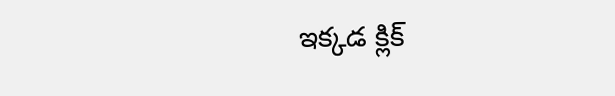ఇక్కడ క్లిక్‌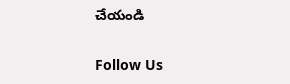చేయండి

Follow Us